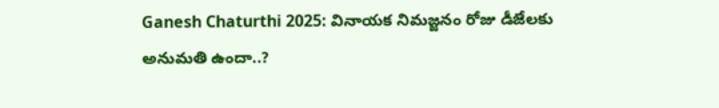Ganesh Chaturthi 2025: వినాయక నిమజ్జనం రోజు డీజేలకు అనుమతి ఉందా..?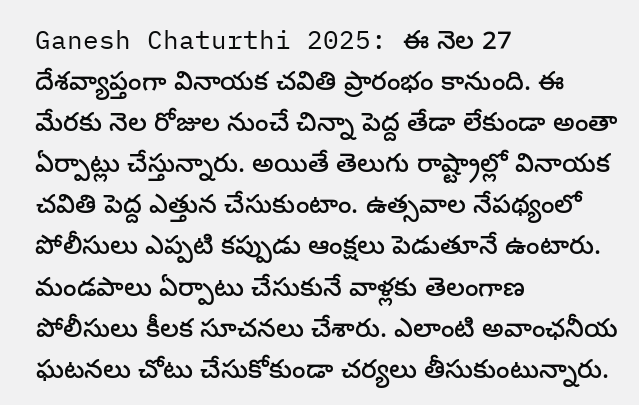Ganesh Chaturthi 2025: ఈ నెల 27 దేశవ్యాప్తంగా వినాయక చవితి ప్రారంభం కానుంది. ఈ మేరకు నెల రోజుల నుంచే చిన్నా పెద్ద తేడా లేకుండా అంతా ఏర్పాట్లు చేస్తున్నారు. అయితే తెలుగు రాష్ట్రాల్లో వినాయక చవితి పెద్ద ఎత్తున చేసుకుంటాం. ఉత్సవాల నేపథ్యంలో పోలీసులు ఎప్పటి కప్పుడు ఆంక్షలు పెడుతూనే ఉంటారు. మండపాలు ఏర్పాటు చేసుకునే వాళ్లకు తెలంగాణ పోలీసులు కీలక సూచనలు చేశారు. ఎలాంటి అవాంఛనీయ ఘటనలు చోటు చేసుకోకుండా చర్యలు తీసుకుంటున్నారు.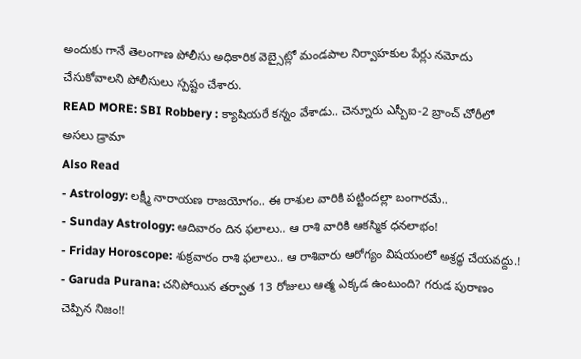అందుకు గానే తెలంగాణ పోలీసు అధికారిక వెబ్సైట్లో మండపాల నిర్వాహకుల పేర్లు నమోదు చేసుకోవాలని పోలీసులు స్పష్టం చేశారు.
READ MORE: SBI Robbery : క్యాషియరే కన్నం వేశాడు.. చెన్నూరు ఎస్బీఐ-2 బ్రాంచ్ చోరీలో అసలు డ్రామా
Also Read
- Astrology: లక్ష్మీ నారాయణ రాజయోగం.. ఈ రాశుల వారికి పట్టిందల్లా బంగారమే..
- Sunday Astrology: ఆదివారం దిన ఫలాలు.. ఆ రాశి వారికి ఆకస్మిక ధనలాభం!
- Friday Horoscope: శుక్రవారం రాశి ఫలాలు.. ఆ రాశివారు ఆరోగ్యం విషయంలో అశ్రద్ధ చేయవద్దు.!
- Garuda Purana: చనిపోయిన తర్వాత 13 రోజులు ఆత్మ ఎక్కడ ఉంటుంది? గరుడ పురాణం చెప్పిన నిజం!!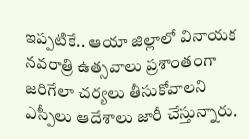ఇప్పటికే.. ఆయా జిల్లాలో వినాయక నవరాత్రి ఉత్సవాలు ప్రశాంతంగా జరిగేలా చర్యలు తీసుకోవాలని ఎస్పీలు ఆదేశాలు జారీ చేస్తున్నారు.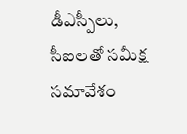డీఎస్పీలు, సీఐలతో సమీక్ష సమావేశం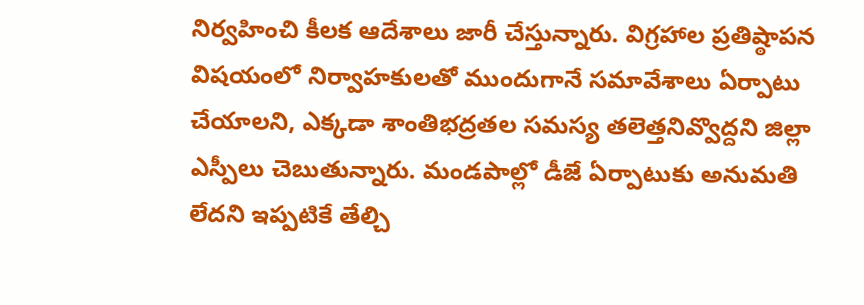నిర్వహించి కీలక ఆదేశాలు జారీ చేస్తున్నారు. విగ్రహాల ప్రతిష్ఠాపన విషయంలో నిర్వాహకులతో ముందుగానే సమావేశాలు ఏర్పాటు చేయాలని, ఎక్కడా శాంతిభద్రతల సమస్య తలెత్తనివ్వొద్దని జిల్లా ఎస్పీలు చెబుతున్నారు. మండపాల్లో డీజే ఏర్పాటుకు అనుమతి లేదని ఇప్పటికే తేల్చి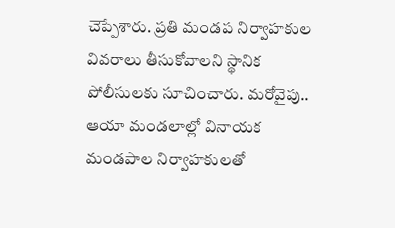చెప్పేశారు. ప్రతి మండప నిర్వాహకుల వివరాలు తీసుకోవాలని స్థానిక పోలీసులకు సూచించారు. మరోవైపు.. ఆయా మండలాల్లో వినాయక మండపాల నిర్వాహకులతో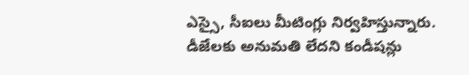ఎస్సై, సీఐలు మీటింగ్లు నిర్వహిస్తున్నారు. డీజేలకు అనుమతి లేదని కండీషన్లు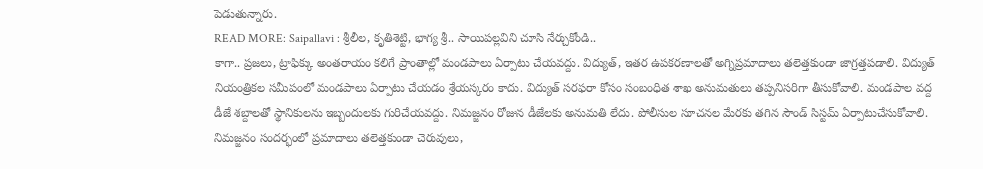పెడుతున్నారు.
READ MORE: Saipallavi : శ్రీలీల, కృతిశెట్టి, భాగ్య శ్రీ.. సాయిపల్లవిని చూసి నేర్చుకోండి..
కాగా.. ప్రజలు, ట్రాఫిక్కు అంతరాయం కలిగే ప్రాంతాల్లో మండపాలు ఏర్పాటు చేయవద్దు. విద్యుత్, ఇతర ఉపకరణాలతో అగ్నిప్రమాదాలు తలెత్తకుండా జాగ్రత్తపడాలి. విద్యుత్ నియంత్రికల సమీపంలో మండపాలు ఏర్పాటు చేయడం శ్రేయస్కరం కాదు. విద్యుత్ సరఫరా కోసం సంబంధిత శాఖ అనుమతులు తప్పనిసరిగా తీసుకోవాలి. మండపాల వద్ద డీజే శబ్దాలతో స్థానికులను ఇబ్బందులకు గురిచేయవద్దు. నిమజ్జనం రోజున డీజేలకు అనుమతి లేదు. పోలీసుల సూచనల మేరకు తగిన సౌండ్ సిస్టమ్ ఏర్పాటుచేసుకోవాలి. నిమజ్జనం సందర్భంలో ప్రమాదాలు తలెత్తకుండా చెరువులు,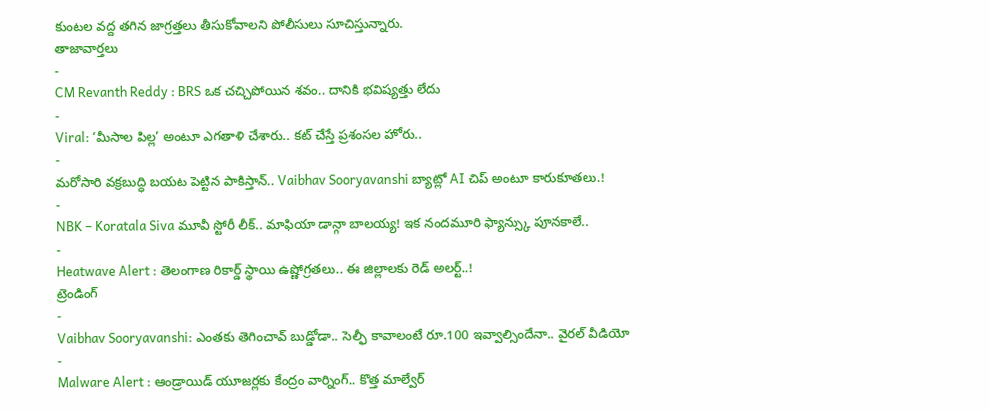కుంటల వద్ద తగిన జాగ్రత్తలు తీసుకోవాలని పోలీసులు సూచిస్తున్నారు.
తాజావార్తలు
-
CM Revanth Reddy : BRS ఒక చచ్చిపోయిన శవం.. దానికి భవిష్యత్తు లేదు
-
Viral: ‘మీసాల పిల్ల’ అంటూ ఎగతాళి చేశారు.. కట్ చేస్తే ప్రశంసల హోరు..
-
మరోసారి వక్రబుద్ధి బయట పెట్టిన పాకిస్తాన్.. Vaibhav Sooryavanshi బ్యాట్లో AI చిప్ అంటూ కారుకూతలు.!
-
NBK – Koratala Siva మూవీ స్టోరీ లీక్.. మాఫియా డాన్గా బాలయ్య! ఇక నందమూరి ఫ్యాన్స్కు పూనకాలే..
-
Heatwave Alert : తెలంగాణ రికార్డ్ స్థాయి ఉష్ణోగ్రతలు.. ఈ జిల్లాలకు రెడ్ అలర్ట్..!
ట్రెండింగ్
-
Vaibhav Sooryavanshi: ఎంతకు తెగించావ్ బుడ్డోడా.. సెల్ఫీ కావాలంటే రూ.100 ఇవ్వాల్సిందేనా.. వైరల్ వీడియో
-
Malware Alert : ఆండ్రాయిడ్ యూజర్లకు కేంద్రం వార్నింగ్.. కొత్త మాల్వేర్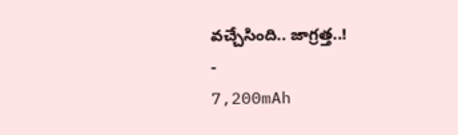వచ్చేసింది.. జాగ్రత్త..!
-
7,200mAh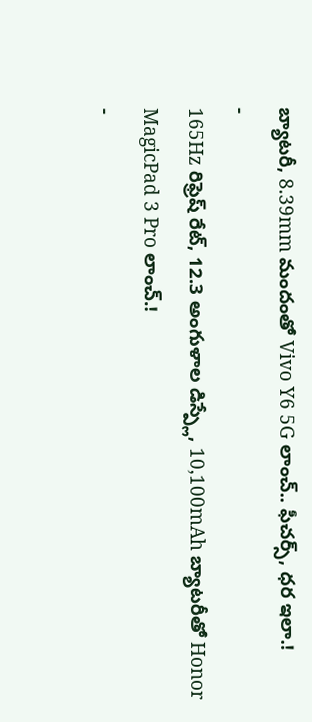బ్యాటరీ, 8.39mm మందంతో Vivo Y6 5G లాంచ్.. ఫీచర్స్, ధర ఇలా.!
-
165Hz రిఫ్రెష్ రేట్, 12.3 అంగుళాల డిస్ప్లే, 10,100mAh బ్యాటరీతో Honor MagicPad 3 Pro లాంచ్.!
-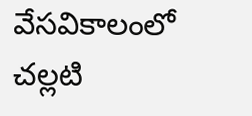వేసవికాలంలో చల్లటి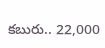కబురు.. 22,000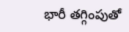భారీ తగ్గింపుతో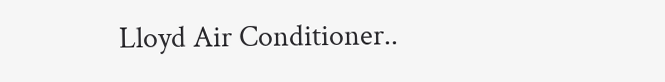Lloyd Air Conditioner..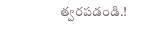త్వరపడండి.!